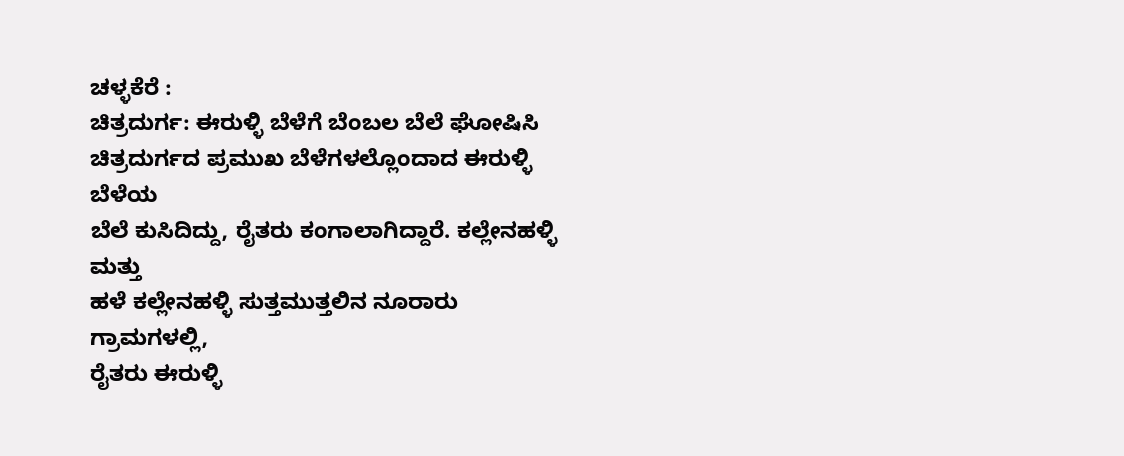ಚಳ್ಳಕೆರೆ :
ಚಿತ್ರದುರ್ಗ: ಈರುಳ್ಳಿ ಬೆಳೆಗೆ ಬೆಂಬಲ ಬೆಲೆ ಘೋಷಿಸಿ
ಚಿತ್ರದುರ್ಗದ ಪ್ರಮುಖ ಬೆಳೆಗಳಲ್ಲೊಂದಾದ ಈರುಳ್ಳಿ ಬೆಳೆಯ
ಬೆಲೆ ಕುಸಿದಿದ್ದು, ರೈತರು ಕಂಗಾಲಾಗಿದ್ದಾರೆ. ಕಲ್ಲೇನಹಳ್ಳಿ ಮತ್ತು
ಹಳೆ ಕಲ್ಲೇನಹಳ್ಳಿ ಸುತ್ತಮುತ್ತಲಿನ ನೂರಾರು ಗ್ರಾಮಗಳಲ್ಲಿ,
ರೈತರು ಈರುಳ್ಳಿ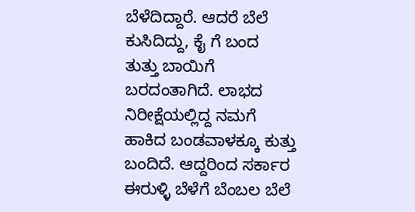ಬೆಳೆದಿದ್ದಾರೆ. ಆದರೆ ಬೆಲೆ ಕುಸಿದಿದ್ದು, ಕೈ ಗೆ ಬಂದ
ತುತ್ತು ಬಾಯಿಗೆ ಬರದಂತಾಗಿದೆ. ಲಾಭದ ನಿರೀಕ್ಷೆಯಲ್ಲಿದ್ದ ನಮಗೆ
ಹಾಕಿದ ಬಂಡವಾಳಕ್ಕೂ ಕುತ್ತು ಬಂದಿದೆ. ಆದ್ದರಿಂದ ಸರ್ಕಾರ
ಈರುಳ್ಳಿ ಬೆಳೆಗೆ ಬೆಂಬಲ ಬೆಲೆ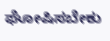ಘೋಷಿಸಬೇಕು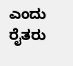ಎಂದು ರೈತರು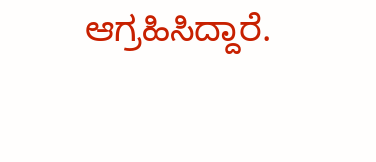ಆಗ್ರಹಿಸಿದ್ದಾರೆ.